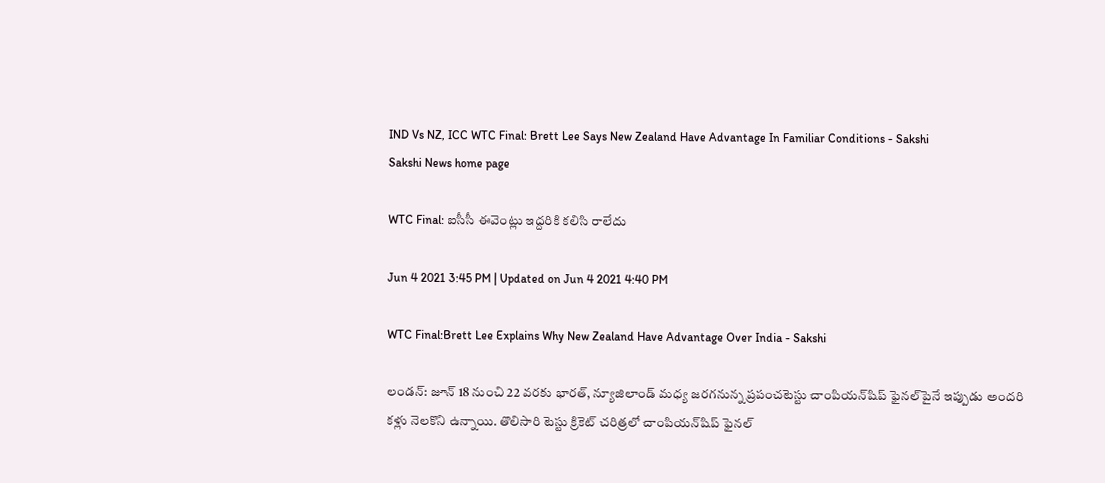IND Vs NZ, ICC WTC Final: Brett Lee Says New Zealand Have Advantage In Familiar Conditions - Sakshi
Sakshi News home page

WTC Final: ఐసీసీ ఈవెంట్లు ఇద్దరికి కలిసి రాలేదు

Jun 4 2021 3:45 PM | Updated on Jun 4 2021 4:40 PM

WTC Final:Brett Lee Explains Why New Zealand Have Advantage Over India - Sakshi

లండన్‌: జూన్‌ 18 నుంచి 22 వరకు భారత్‌, న్యూజిలాండ్‌ మధ్య జరగనున్న ప్రపంచటెస్టు చాంపియన్‌షిప్‌ ఫైనల్‌పైనే ఇప్పుడు అందరి కళ్లు నెలకొని ఉన్నాయి. తొలిసారి టెస్టు క్రికెట్‌ చరిత్రలో చాంపియన్‌షిప్‌ ఫైనల్‌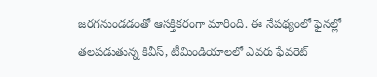జరగనుండడంతో ఆసక్తికరంగా మారింది. ఈ నేపథ్యంలో ఫైనల్లో తలపడుతున్న కివీస్‌, టీమిండియాలలో ఎవరు ఫేవరెట్‌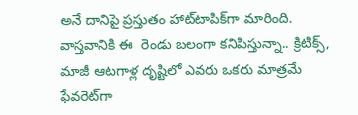అనే దానిపై ప్రస్తుతం హాట్‌టాపిక్‌గా మారింది. వాస్తవానికి ఈ  రెండు బలంగా కనిపిస్తున్నా.. క్రిటిక్స్‌, మాజీ ఆటగాళ్ల దృష్టిలో ఎవరు ఒకరు మాత్రమే ఫేవరెట్‌గా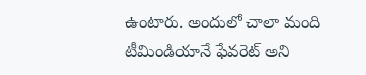ఉంటారు. అందులో చాలా మంది టీమిండియానే ఫేవరెట్‌ అని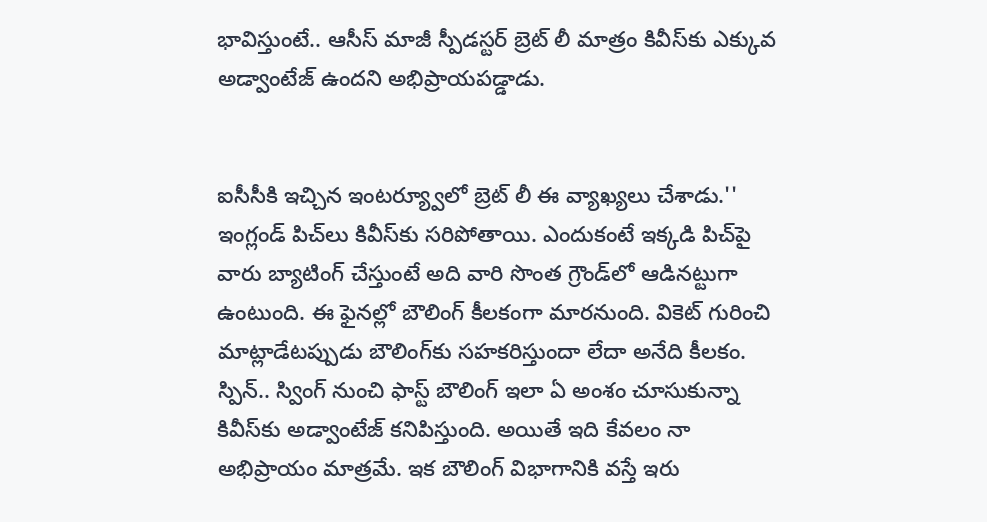భావిస్తుంటే.. ఆసీస్‌ మాజీ స్పీడస్టర్‌ బ్రెట్‌ లీ మాత్రం కివీస్‌కు ఎక్కువ అడ్వాంటేజ్‌ ఉందని అభిప్రాయపడ్డాడు.


ఐసీసీకి ఇచ్చిన ఇంటర్య్వూలో బ్రెట్‌ లీ ఈ వ్యాఖ్యలు చేశాడు.'' ఇంగ్లండ్‌ పిచ్‌లు కివీస్‌కు సరిపోతాయి. ఎందుకంటే ఇక్కడి పిచ్‌పై వారు బ్యాటింగ్‌ చేస్తుంటే అది వారి సొంత గ్రౌండ్‌లో ఆడినట్టుగా ఉంటుంది. ఈ ఫైనల్లో బౌలింగ్‌ కీలకంగా మారనుంది. వికెట్‌ గురించి మాట్లాడేటప్పుడు బౌలింగ్‌కు సహకరిస్తుందా లేదా అనేది కీలకం. స్పిన్‌.. స్వింగ్‌ నుంచి ఫాస్ట్‌ బౌలింగ్‌ ఇలా ఏ అంశం చూసుకున్నా కివీస్‌కు అడ్వాంటేజ్‌ కనిపిస్తుంది. అయితే ఇది కేవలం నా అభిప్రాయం మాత్రమే. ఇక బౌలింగ్‌ విభాగానికి వస్తే ఇరు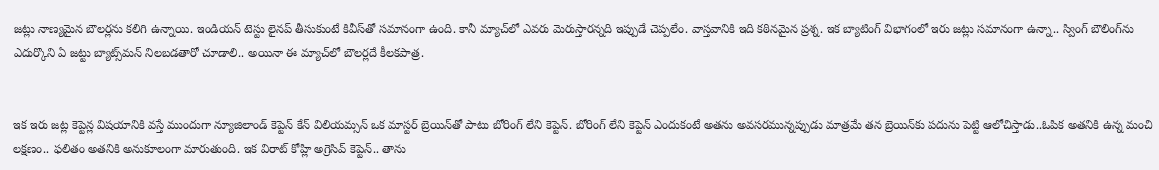జట్లు నాణ్యమైన బౌలర్లను కలిగి ఉన్నాయి. ఇండియన్‌ టెస్టు లైనప్‌ తీసుకుంటే కివీస్‌తో సమానంగా ఉంది. కానీ మ్యాచ్‌లో ఎవరు మెరుస్తారన్నది ఇప్పుడే చెప్పలేం. వాస్తవానికి ఇది కఠినమైన ప్రశ్న. ఇక బ్యాటింగ్‌ విభాగంలో ఇరు జట్లు సమానంగా ఉన్నా.. స్వింగ్‌ బౌలింగ్‌ను ఎదుర్కొని ఏ జట్టు బ్యాట్స్‌మన్‌ నిలబడతారో చూడాలి.. అయినా ఈ మ్యాచ్‌లో బౌలర్లదే కీలకపాత్ర.


ఇక ఇరు జట్ల కెప్టెన్ల విషయానికి వస్తే ముందుగా న్యూజిలాండ్‌ కెప్టెన్‌ కేన్‌ విలియమ్సన్‌ ఒక మాస్టర్‌ బ్రెయిన్‌తో పాటు బోరింగ్‌ లేని కెప్టెన్‌. బోరింగ్‌ లేని కెప్టెన్‌ ఎందుకంటే అతను అవసరమున్నప్పుడు మాత్రమే తన బ్రెయిన్‌కు పదును పెట్టి ఆలోచిస్తాడు..ఓపిక అతనికి ఉన్న మంచి లక్షణం.. ఫలితం అతనికి అనుకూలంగా మారుతుంది. ఇక విరాట్‌ కోహ్లి అగ్రెసివ్‌ కెప్టెన్‌.. తాను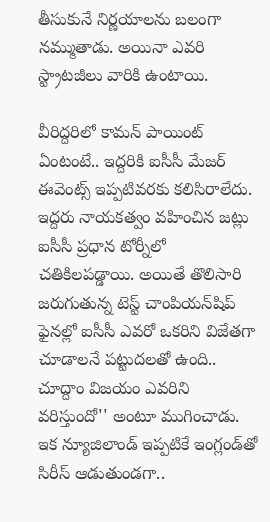తీసుకునే నిర్ణయాలను బలంగా నమ్ముతాడు. అయినా ఎవరి స్ట్రాటజీలు వారికి ఉంటాయి.

వీరిద్దరిలో కామన్‌ పాయింట్‌ ఏంటంటే.. ఇద్దరికి ఐసీసీ మేజర్‌ ఈవెంట్స్‌ ఇప్పటివరకు కలిసిరాలేదు. ఇద్దరు నాయకత్వం వహించిన జట్లు ఐసీసీ ప్రధాన టోర్నీలో చతికిలపడ్డాయి. అయితే తొలిసారి జరుగుతున్న టెస్ట్‌ చాంపియన్‌షిప్‌ ఫైనల్లో ఐసీసీ ఎవరో ఒకరిని విజేతగా చూడాలనే పట్టుదలతో ఉంది.. చూద్దాం విజయం ఎవరిని వరిస్తుందో'' అంటూ ముగించాడు. ఇక న్యూజిలాండ్‌ ఇప్పటికే ఇంగ్లండ్‌తో సిరీస్‌ ఆడుతుండగా..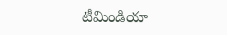టీమిండియా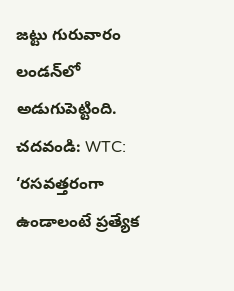జట్టు గురువారం లండన్‌లో అడుగుపెట్టింది.
చదవండి: WTC: ‘రసవత్తరంగా ఉండాలంటే ప్రత్యేక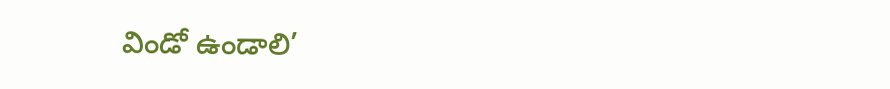విండో ఉండాలి’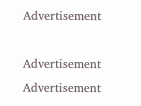Advertisement

Advertisement
Advertisement